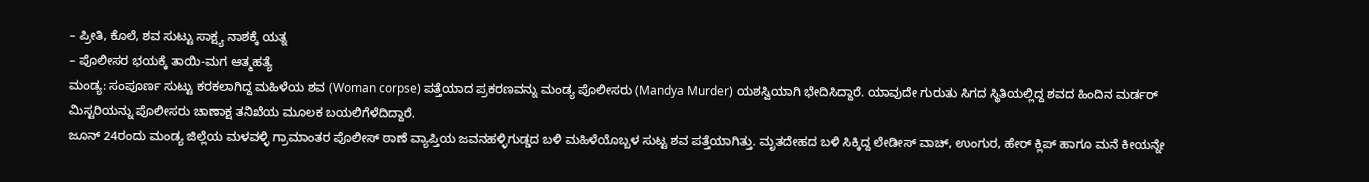– ಪ್ರೀತಿ, ಕೊಲೆ, ಶವ ಸುಟ್ಟು ಸಾಕ್ಷ್ಯ ನಾಶಕ್ಕೆ ಯತ್ನ
– ಪೊಲೀಸರ ಭಯಕ್ಕೆ ತಾಯಿ-ಮಗ ಆತ್ಮಹತ್ಯೆ
ಮಂಡ್ಯ: ಸಂಪೂರ್ಣ ಸುಟ್ಟು ಕರಕಲಾಗಿದ್ದ ಮಹಿಳೆಯ ಶವ (Woman corpse) ಪತ್ತೆಯಾದ ಪ್ರಕರಣವನ್ನು ಮಂಡ್ಯ ಪೊಲೀಸರು (Mandya Murder) ಯಶಸ್ವಿಯಾಗಿ ಭೇದಿಸಿದ್ದಾರೆ. ಯಾವುದೇ ಗುರುತು ಸಿಗದ ಸ್ಥಿತಿಯಲ್ಲಿದ್ದ ಶವದ ಹಿಂದಿನ ಮರ್ಡರ್ ಮಿಸ್ಟರಿಯನ್ನು ಪೊಲೀಸರು ಚಾಣಾಕ್ಷ ತನಿಖೆಯ ಮೂಲಕ ಬಯಲಿಗೆಳೆದಿದ್ದಾರೆ.
ಜೂನ್ 24ರಂದು ಮಂಡ್ಯ ಜಿಲ್ಲೆಯ ಮಳವಳ್ಳಿ ಗ್ರಾಮಾಂತರ ಪೊಲೀಸ್ ಠಾಣೆ ವ್ಯಾಪ್ತಿಯ ಜವನಹಳ್ಳಿಗುಡ್ಡದ ಬಳಿ ಮಹಿಳೆಯೊಬ್ಬಳ ಸುಟ್ಟ ಶವ ಪತ್ತೆಯಾಗಿತ್ತು. ಮೃತದೇಹದ ಬಳಿ ಸಿಕ್ಕಿದ್ದ ಲೇಡೀಸ್ ವಾಚ್, ಉಂಗುರ, ಹೇರ್ ಕ್ಲಿಪ್ ಹಾಗೂ ಮನೆ ಕೀಯನ್ನೇ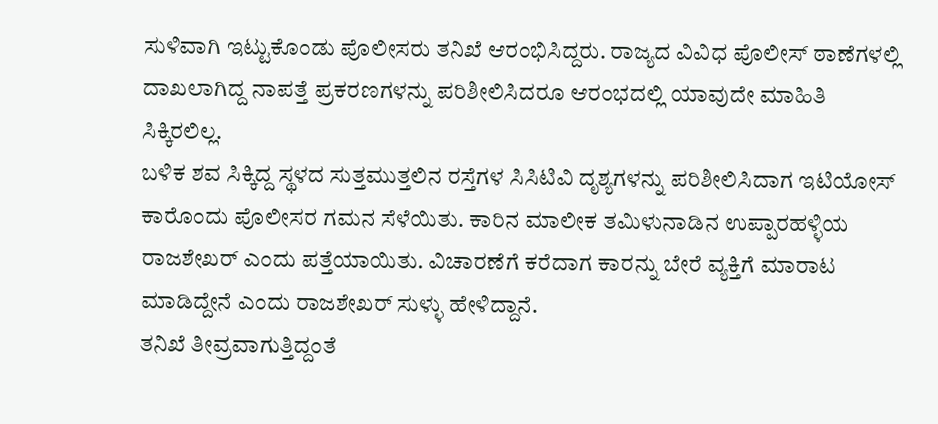ಸುಳಿವಾಗಿ ಇಟ್ಟುಕೊಂಡು ಪೊಲೀಸರು ತನಿಖೆ ಆರಂಭಿಸಿದ್ದರು. ರಾಜ್ಯದ ವಿವಿಧ ಪೊಲೀಸ್ ಠಾಣೆಗಳಲ್ಲಿ ದಾಖಲಾಗಿದ್ದ ನಾಪತ್ತೆ ಪ್ರಕರಣಗಳನ್ನು ಪರಿಶೀಲಿಸಿದರೂ ಆರಂಭದಲ್ಲಿ ಯಾವುದೇ ಮಾಹಿತಿ ಸಿಕ್ಕಿರಲಿಲ್ಲ.
ಬಳಿಕ ಶವ ಸಿಕ್ಕಿದ್ದ ಸ್ಥಳದ ಸುತ್ತಮುತ್ತಲಿನ ರಸ್ತೆಗಳ ಸಿಸಿಟಿವಿ ದೃಶ್ಯಗಳನ್ನು ಪರಿಶೀಲಿಸಿದಾಗ ಇಟಿಯೋಸ್ ಕಾರೊಂದು ಪೊಲೀಸರ ಗಮನ ಸೆಳೆಯಿತು. ಕಾರಿನ ಮಾಲೀಕ ತಮಿಳುನಾಡಿನ ಉಪ್ಪಾರಹಳ್ಳಿಯ ರಾಜಶೇಖರ್ ಎಂದು ಪತ್ತೆಯಾಯಿತು. ವಿಚಾರಣೆಗೆ ಕರೆದಾಗ ಕಾರನ್ನು ಬೇರೆ ವ್ಯಕ್ತಿಗೆ ಮಾರಾಟ ಮಾಡಿದ್ದೇನೆ ಎಂದು ರಾಜಶೇಖರ್ ಸುಳ್ಳು ಹೇಳಿದ್ದಾನೆ.
ತನಿಖೆ ತೀವ್ರವಾಗುತ್ತಿದ್ದಂತೆ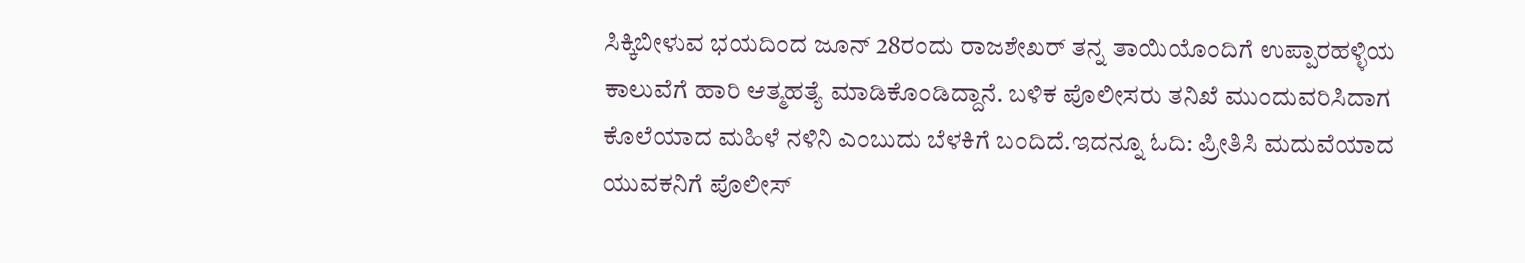ಸಿಕ್ಕಿಬೀಳುವ ಭಯದಿಂದ ಜೂನ್ 28ರಂದು ರಾಜಶೇಖರ್ ತನ್ನ ತಾಯಿಯೊಂದಿಗೆ ಉಪ್ಪಾರಹಳ್ಳಿಯ ಕಾಲುವೆಗೆ ಹಾರಿ ಆತ್ಮಹತ್ಯೆ ಮಾಡಿಕೊಂಡಿದ್ದಾನೆ. ಬಳಿಕ ಪೊಲೀಸರು ತನಿಖೆ ಮುಂದುವರಿಸಿದಾಗ ಕೊಲೆಯಾದ ಮಹಿಳೆ ನಳಿನಿ ಎಂಬುದು ಬೆಳಕಿಗೆ ಬಂದಿದೆ.ಇದನ್ನೂ ಓದಿ: ಪ್ರೀತಿಸಿ ಮದುವೆಯಾದ ಯುವಕನಿಗೆ ಪೊಲೀಸ್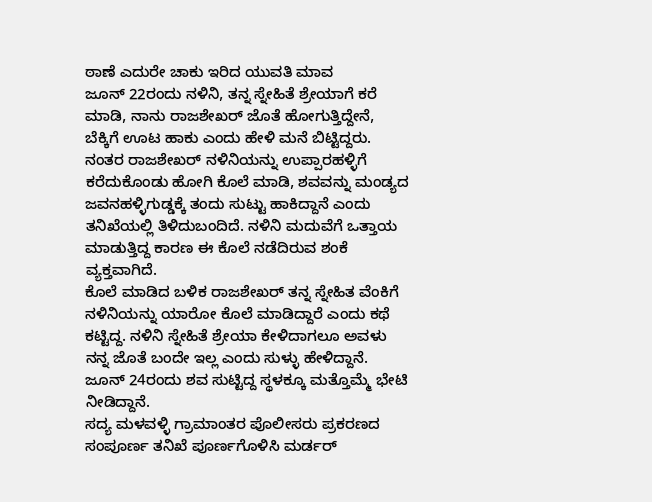ಠಾಣೆ ಎದುರೇ ಚಾಕು ಇರಿದ ಯುವತಿ ಮಾವ
ಜೂನ್ 22ರಂದು ನಳಿನಿ, ತನ್ನ ಸ್ನೇಹಿತೆ ಶ್ರೇಯಾಗೆ ಕರೆ ಮಾಡಿ, ನಾನು ರಾಜಶೇಖರ್ ಜೊತೆ ಹೋಗುತ್ತಿದ್ದೇನೆ, ಬೆಕ್ಕಿಗೆ ಊಟ ಹಾಕು ಎಂದು ಹೇಳಿ ಮನೆ ಬಿಟ್ಟಿದ್ದರು. ನಂತರ ರಾಜಶೇಖರ್ ನಳಿನಿಯನ್ನು ಉಪ್ಪಾರಹಳ್ಳಿಗೆ ಕರೆದುಕೊಂಡು ಹೋಗಿ ಕೊಲೆ ಮಾಡಿ, ಶವವನ್ನು ಮಂಡ್ಯದ ಜವನಹಳ್ಳಿಗುಡ್ಡಕ್ಕೆ ತಂದು ಸುಟ್ಟು ಹಾಕಿದ್ದಾನೆ ಎಂದು ತನಿಖೆಯಲ್ಲಿ ತಿಳಿದುಬಂದಿದೆ. ನಳಿನಿ ಮದುವೆಗೆ ಒತ್ತಾಯ ಮಾಡುತ್ತಿದ್ದ ಕಾರಣ ಈ ಕೊಲೆ ನಡೆದಿರುವ ಶಂಕೆ ವ್ಯಕ್ತವಾಗಿದೆ.
ಕೊಲೆ ಮಾಡಿದ ಬಳಿಕ ರಾಜಶೇಖರ್ ತನ್ನ ಸ್ನೇಹಿತ ವೆಂಕಿಗೆ ನಳಿನಿಯನ್ನು ಯಾರೋ ಕೊಲೆ ಮಾಡಿದ್ದಾರೆ ಎಂದು ಕಥೆ ಕಟ್ಟಿದ್ದ. ನಳಿನಿ ಸ್ನೇಹಿತೆ ಶ್ರೇಯಾ ಕೇಳಿದಾಗಲೂ ಅವಳು ನನ್ನ ಜೊತೆ ಬಂದೇ ಇಲ್ಲ ಎಂದು ಸುಳ್ಳು ಹೇಳಿದ್ದಾನೆ. ಜೂನ್ 24ರಂದು ಶವ ಸುಟ್ಟಿದ್ದ ಸ್ಥಳಕ್ಕೂ ಮತ್ತೊಮ್ಮೆ ಭೇಟಿ ನೀಡಿದ್ದಾನೆ.
ಸದ್ಯ ಮಳವಳ್ಳಿ ಗ್ರಾಮಾಂತರ ಪೊಲೀಸರು ಪ್ರಕರಣದ ಸಂಪೂರ್ಣ ತನಿಖೆ ಪೂರ್ಣಗೊಳಿಸಿ ಮರ್ಡರ್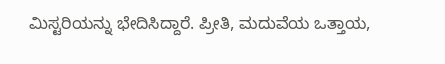ಮಿಸ್ಟರಿಯನ್ನು ಭೇದಿಸಿದ್ದಾರೆ. ಪ್ರೀತಿ, ಮದುವೆಯ ಒತ್ತಾಯ,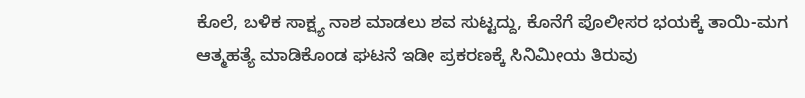ಕೊಲೆ, ಬಳಿಕ ಸಾಕ್ಷ್ಯ ನಾಶ ಮಾಡಲು ಶವ ಸುಟ್ಟದ್ದು, ಕೊನೆಗೆ ಪೊಲೀಸರ ಭಯಕ್ಕೆ ತಾಯಿ-ಮಗ ಆತ್ಮಹತ್ಯೆ ಮಾಡಿಕೊಂಡ ಘಟನೆ ಇಡೀ ಪ್ರಕರಣಕ್ಕೆ ಸಿನಿಮೀಯ ತಿರುವು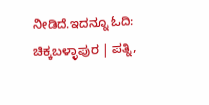ನೀಡಿದೆ.ಇದನ್ನೂ ಓದಿ: ಚಿಕ್ಕಬಳ್ಳಾಪುರ | ಪತ್ನಿ,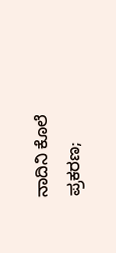ನಾದಿನಿ ಕೊಲೆ ಪ್ರಕರಣ;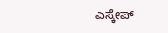ಎಸ್ಕೇಪ್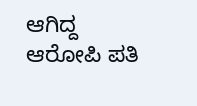ಆಗಿದ್ದ ಆರೋಪಿ ಪತಿ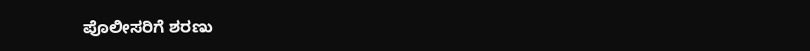ಪೊಲೀಸರಿಗೆ ಶರಣು